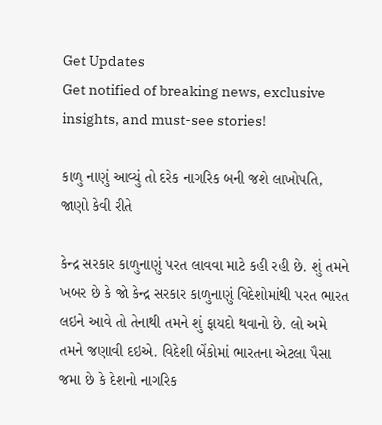Get Updates
Get notified of breaking news, exclusive insights, and must-see stories!

કાળુ નાણું આવ્યું તો દરેક નાગરિક બની જશે લાખોપતિ, જાણો કેવી રીતે

કેન્દ્ર સરકાર કાળુનાણું પરત લાવવા માટે કહી રહી છે. શું તમને ખબર છે કે જો કેન્દ્ર સરકાર કાળુનાણું વિદેશોમાંથી પરત ભારત લઇને આવે તો તેનાથી તમને શું ફાયદો થવાનો છે. લો અમે તમને જણાવી દઇએ. વિદેશી બેંકોમાં ભારતના એટલા પૈસા જમા છે કે દેશનો નાગરિક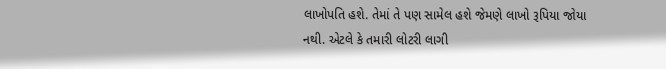લાખોપતિ હશે. તેમાં તે પણ સામેલ હશે જેમણે લાખો રૂપિયા જોયા નથી. એટલે કે તમારી લોટરી લાગી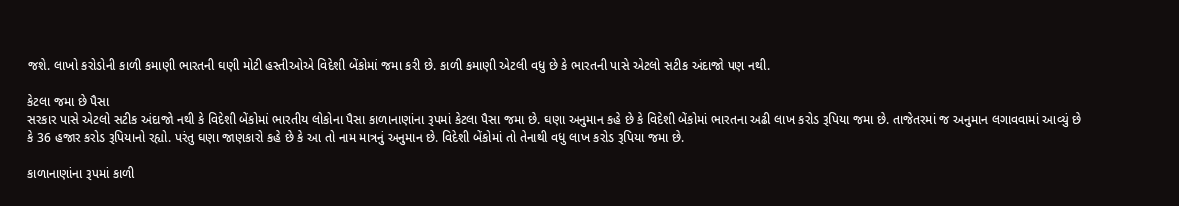જશે. લાખો કરોડોની કાળી કમાણી ભારતની ઘણી મોટી હસ્તીઓએ વિદેશી બેંકોમાં જમા કરી છે. કાળી કમાણી એટલી વધુ છે કે ભારતની પાસે એટલો સટીક અંદાજો પણ નથી.

કેટલા જમા છે પૈસા
સરકાર પાસે એટલો સટીક અંદાજો નથી કે વિદેશી બેંકોમાં ભારતીય લોકોના પૈસા કાળાનાણાંના રૂપમાં કેટલા પૈસા જમા છે. ઘણા અનુમાન કહે છે કે વિદેશી બેંકોમાં ભારતના અઢી લાખ કરોડ રૂપિયા જમા છે. તાજેતરમાં જ અનુમાન લગાવવામાં આવ્યું છે કે 36 હજાર કરોડ રૂપિયાનો રહ્યો. પરંતુ ઘણા જાણકારો કહે છે કે આ તો નામ માત્રનું અનુમાન છે. વિદેશી બેંકોમાં તો તેનાથી વધુ લાખ કરોડ રૂપિયા જમા છે.

કાળાનાણાંના રૂપમાં કાળી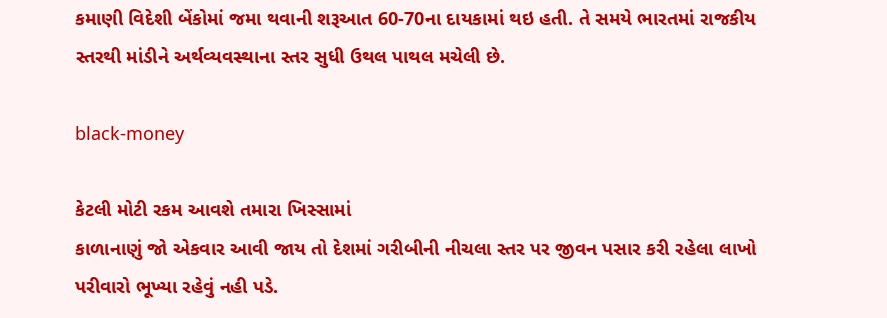કમાણી વિદેશી બેંકોમાં જમા થવાની શરૂઆત 60-70ના દાયકામાં થઇ હતી. તે સમયે ભારતમાં રાજકીય સ્તરથી માંડીને અર્થવ્યવસ્થાના સ્તર સુધી ઉથલ પાથલ મચેલી છે.

black-money

કેટલી મોટી રકમ આવશે તમારા ખિસ્સામાં
કાળાનાણું જો એકવાર આવી જાય તો દેશમાં ગરીબીની નીચલા સ્તર પર જીવન પસાર કરી રહેલા લાખો પરીવારો ભૂખ્યા રહેવું નહી પડે.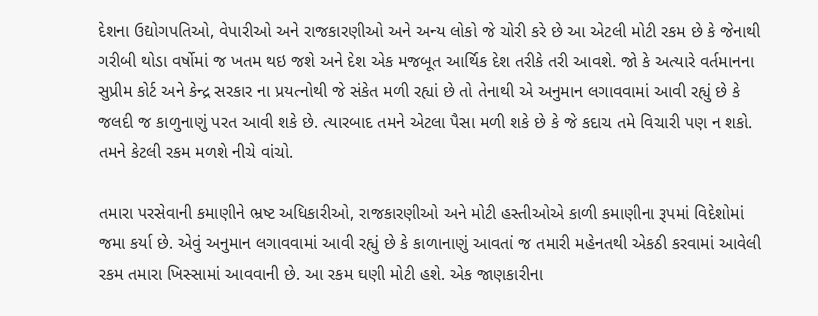દેશના ઉદ્યોગપતિઓ, વેપારીઓ અને રાજકારણીઓ અને અન્ય લોકો જે ચોરી કરે છે આ એટલી મોટી રકમ છે કે જેનાથી ગરીબી થોડા વર્ષોમાં જ ખતમ થઇ જશે અને દેશ એક મજબૂત આર્થિક દેશ તરીકે તરી આવશે. જો કે અત્યારે વર્તમાનના સુપ્રીમ કોર્ટ અને કેન્દ્ર સરકાર ના પ્રયત્નોથી જે સંકેત મળી રહ્યાં છે તો તેનાથી એ અનુમાન લગાવવામાં આવી રહ્યું છે કે જલદી જ કાળુનાણું પરત આવી શકે છે. ત્યારબાદ તમને એટલા પૈસા મળી શકે છે કે જે કદાચ તમે વિચારી પણ ન શકો. તમને કેટલી રકમ મળશે નીચે વાંચો.

તમારા પરસેવાની કમાણીને ભ્રષ્ટ અધિકારીઓ, રાજકારણીઓ અને મોટી હસ્તીઓએ કાળી કમાણીના રૂપમાં વિદેશોમાં જમા કર્યા છે. એવું અનુમાન લગાવવામાં આવી રહ્યું છે કે કાળાનાણું આવતાં જ તમારી મહેનતથી એકઠી કરવામાં આવેલી રકમ તમારા ખિસ્સામાં આવવાની છે. આ રકમ ઘણી મોટી હશે. એક જાણકારીના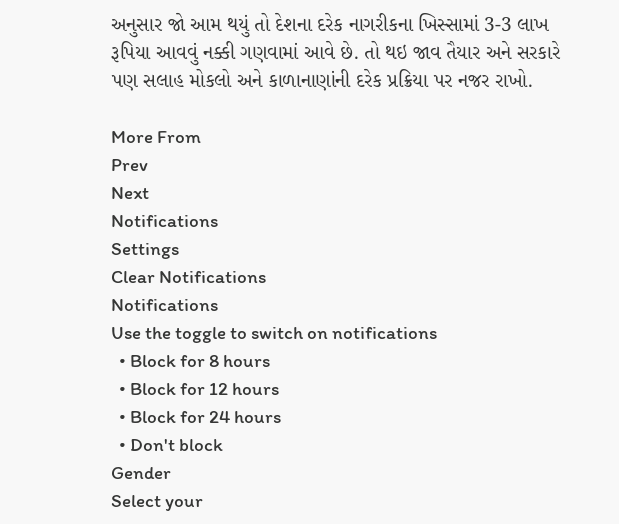અનુસાર જો આમ થયું તો દેશના દરેક નાગરીકના ખિસ્સામાં 3-3 લાખ રૂપિયા આવવું નક્કી ગણવામાં આવે છે. તો થઇ જાવ તૈયાર અને સરકારે પણ સલાહ મોકલો અને કાળાનાણાંની દરેક પ્રક્રિયા પર નજર રાખો.

More From
Prev
Next
Notifications
Settings
Clear Notifications
Notifications
Use the toggle to switch on notifications
  • Block for 8 hours
  • Block for 12 hours
  • Block for 24 hours
  • Don't block
Gender
Select your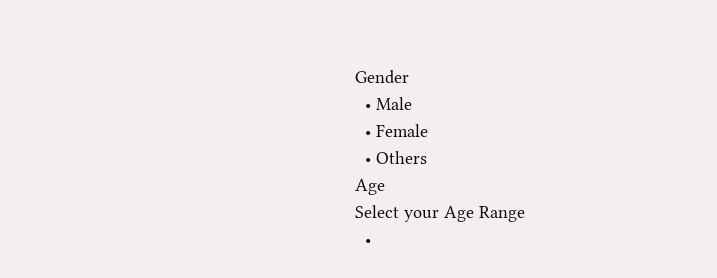Gender
  • Male
  • Female
  • Others
Age
Select your Age Range
  •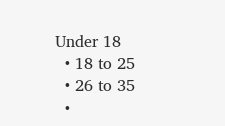Under 18
  • 18 to 25
  • 26 to 35
  •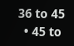36 to 45
  • 45 to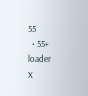55
  • 55+
loader
X